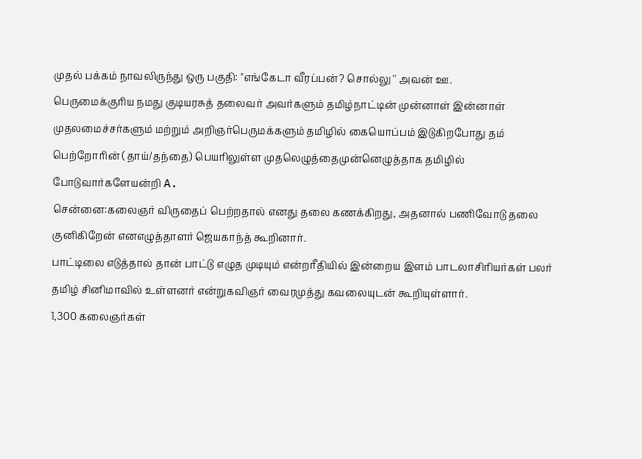முதல் பக்கம் நாவலிருந்து ஒரு பகுதி: ''எங்கேடா வீரப்பன்? சொல்லு '' அவன் ஊ.
பெருமைக்குரிய நமது குடியரசுத் தலைவர் அவர்களும் தமிழ்நாட்டின் முன்னாள் இன்னாள் முதலமைச்சர்களும் மற்றும் அறிஞர்பெருமக்களும் தமிழில் கையொப்பம் இடுகிறபோது தம் பெற்றோரின் (தாய்/தந்தை) பெயரிலுள்ள முதலெழுத்தைமுன்னெழுத்தாக தமிழில் போடுவார்களேயன்றி A.
சென்னை:கலைஞர் விருதைப் பெற்றதால் எனது தலை கணக்கிறது, அதனால் பணிவோடு தலை குனிகிறேன் எனஎழுத்தாளர் ஜெயகாந்த் கூறினார்.
பாட்டிலை எடுத்தால் தான் பாட்டு எழுத முடியும் என்றரீதியில் இன்றைய இளம் பாடலாசிரியர்கள் பலர் தமிழ் சினிமாவில் உள்ளனர் என்றுகவிஞர் வைரமுத்து கவலையுடன் கூறியுள்ளார்.
1,300 கலைஞர்கள்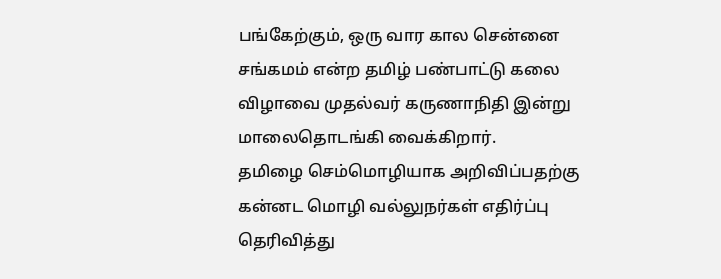பங்கேற்கும், ஒரு வார கால சென்னை சங்கமம் என்ற தமிழ் பண்பாட்டு கலை விழாவை முதல்வர் கருணாநிதி இன்று மாலைதொடங்கி வைக்கிறார்.
தமிழை செம்மொழியாக அறிவிப்பதற்கு கன்னட மொழி வல்லுநர்கள் எதிர்ப்பு தெரிவித்து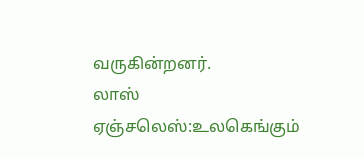வருகின்றனர்.
லாஸ் ஏஞ்சலெஸ்:உலகெங்கும்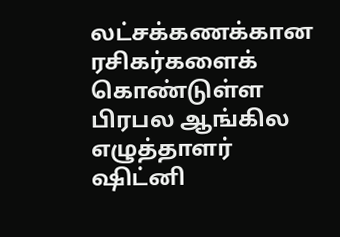லட்சக்கணக்கான ரசிகர்களைக் கொண்டுள்ள பிரபல ஆங்கில எழுத்தாளர் ஷிட்னி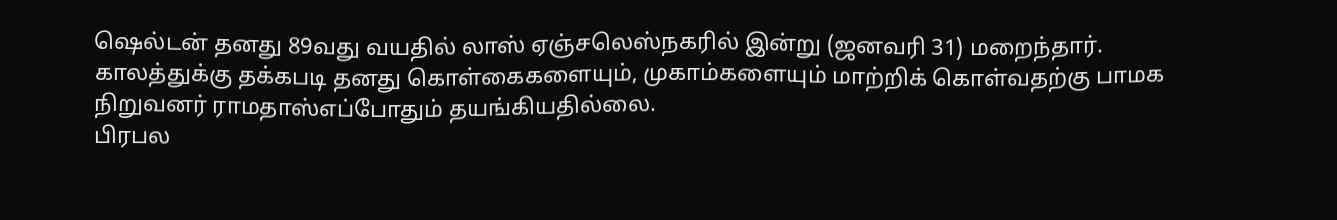ஷெல்டன் தனது 89வது வயதில் லாஸ் ஏஞ்சலெஸ்நகரில் இன்று (ஜனவரி 31) மறைந்தார்.
காலத்துக்கு தக்கபடி தனது கொள்கைகளையும், முகாம்களையும் மாற்றிக் கொள்வதற்கு பாமக நிறுவனர் ராமதாஸ்எப்போதும் தயங்கியதில்லை.
பிரபல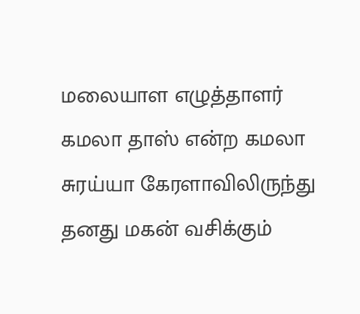மலையாள எழுத்தாளர் கமலா தாஸ் என்ற கமலா சுரய்யா கேரளாவிலிருந்து தனது மகன் வசிக்கும்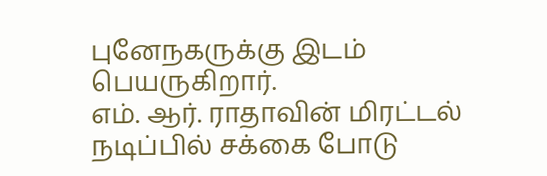புனேநகருக்கு இடம் பெயருகிறார்.
எம். ஆர். ராதாவின் மிரட்டல் நடிப்பில் சக்கை போடு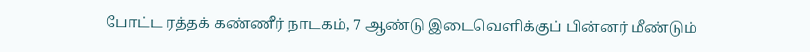போட்ட ரத்தக் கண்ணீர் நாடகம், 7 ஆண்டு இடைவெளிக்குப் பின்னர் மீண்டும்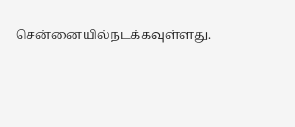சென்னையில்நடக்கவுள்ளது.